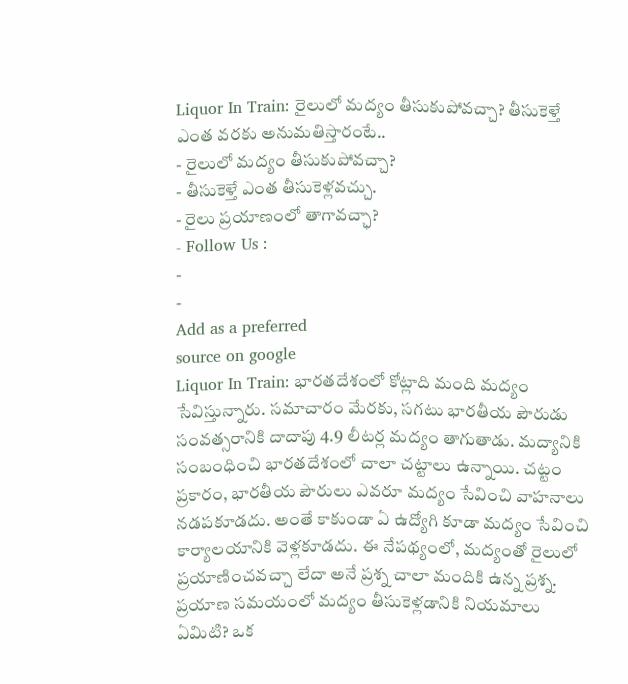Liquor In Train: రైలులో మద్యం తీసుకుపోవచ్చా? తీసుకెళ్తే ఎంత వరకు అనుమతిస్తారంటే..
- రైలులో మద్యం తీసుకుపోవచ్చా?
- తీసుకెళ్తే ఎంత తీసుకెళ్లవచ్చు.
- రైలు ప్రయాణంలో తాగావచ్ఛా?
- Follow Us :
-
-
Add as a preferred
source on google
Liquor In Train: భారతదేశంలో కోట్లాది మంది మద్యం సేవిస్తున్నారు. సమాచారం మేరకు, సగటు భారతీయ పౌరుడు సంవత్సరానికి దాదాపు 4.9 లీటర్ల మద్యం తాగుతాడు. మద్యానికి సంబంధించి భారతదేశంలో చాలా చట్టాలు ఉన్నాయి. చట్టం ప్రకారం, భారతీయ పౌరులు ఎవరూ మద్యం సేవించి వాహనాలు నడపకూడదు. అంతే కాకుండా ఏ ఉద్యోగి కూడా మద్యం సేవించి కార్యాలయానికి వెళ్లకూడదు. ఈ నేపథ్యంలో, మద్యంతో రైలులో ప్రయాణించవచ్చా లేదా అనే ప్రశ్న చాలా మందికి ఉన్న ప్రశ్న. ప్రయాణ సమయంలో మద్యం తీసుకెళ్లడానికి నియమాలు ఏమిటి? ఒక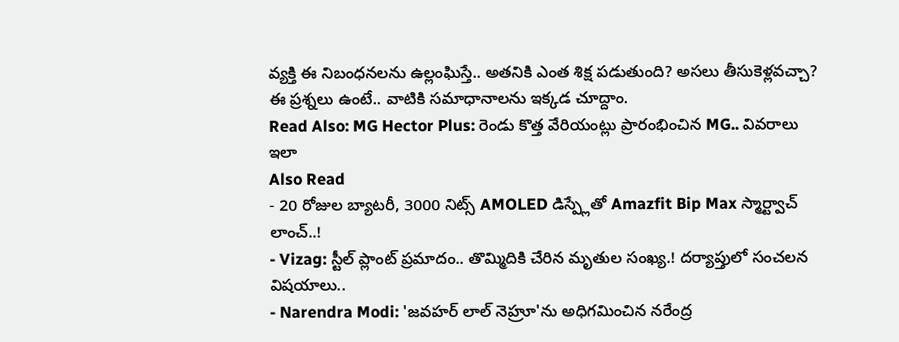వ్యక్తి ఈ నిబంధనలను ఉల్లంఘిస్తే.. అతనికి ఎంత శిక్ష పడుతుంది? అసలు తీసుకెళ్లవచ్చా? ఈ ప్రశ్నలు ఉంటే.. వాటికి సమాధానాలను ఇక్కడ చూద్దాం.
Read Also: MG Hector Plus: రెండు కొత్త వేరియంట్లు ప్రారంభించిన MG.. వివరాలు ఇలా
Also Read
- 20 రోజుల బ్యాటరీ, 3000 నిట్స్ AMOLED డిస్ప్లేతో Amazfit Bip Max స్మార్ట్వాచ్ లాంచ్..!
- Vizag: స్టీల్ ప్లాంట్ ప్రమాదం.. తొమ్మిదికి చేరిన మృతుల సంఖ్య.! దర్యాప్తులో సంచలన విషయాలు..
- Narendra Modi: 'జవహర్ లాల్ నెహ్రూ'ను అధిగమించిన నరేంద్ర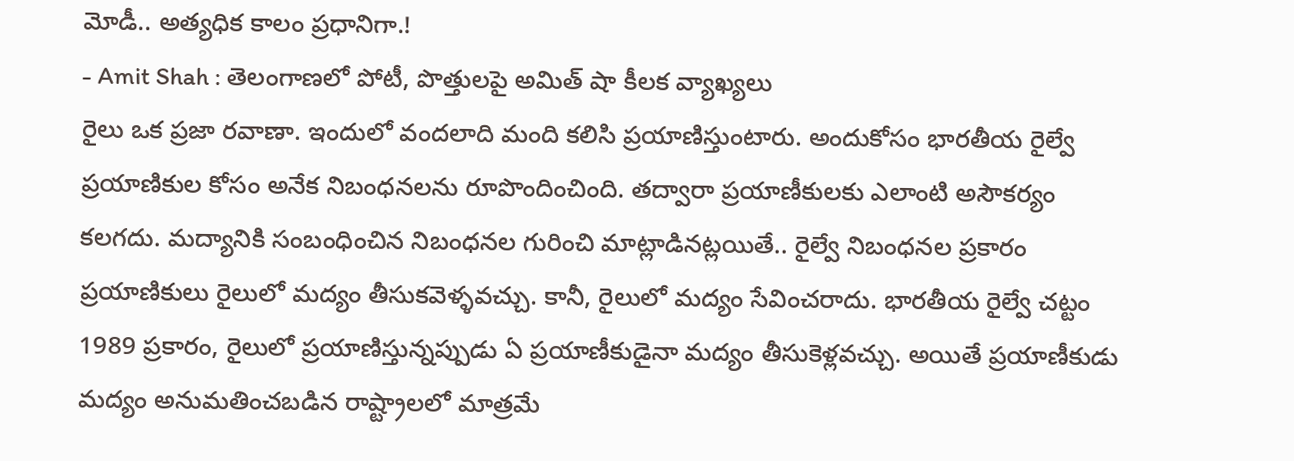మోడీ.. అత్యధిక కాలం ప్రధానిగా.!
- Amit Shah : తెలంగాణలో పోటీ, పొత్తులపై అమిత్ షా కీలక వ్యాఖ్యలు
రైలు ఒక ప్రజా రవాణా. ఇందులో వందలాది మంది కలిసి ప్రయాణిస్తుంటారు. అందుకోసం భారతీయ రైల్వే ప్రయాణికుల కోసం అనేక నిబంధనలను రూపొందించింది. తద్వారా ప్రయాణీకులకు ఎలాంటి అసౌకర్యం కలగదు. మద్యానికి సంబంధించిన నిబంధనల గురించి మాట్లాడినట్లయితే.. రైల్వే నిబంధనల ప్రకారం ప్రయాణికులు రైలులో మద్యం తీసుకవెళ్ళవచ్చు. కానీ, రైలులో మద్యం సేవించరాదు. భారతీయ రైల్వే చట్టం 1989 ప్రకారం, రైలులో ప్రయాణిస్తున్నప్పుడు ఏ ప్రయాణీకుడైనా మద్యం తీసుకెళ్లవచ్చు. అయితే ప్రయాణీకుడు మద్యం అనుమతించబడిన రాష్ట్రాలలో మాత్రమే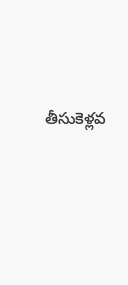తీసుకెళ్లవ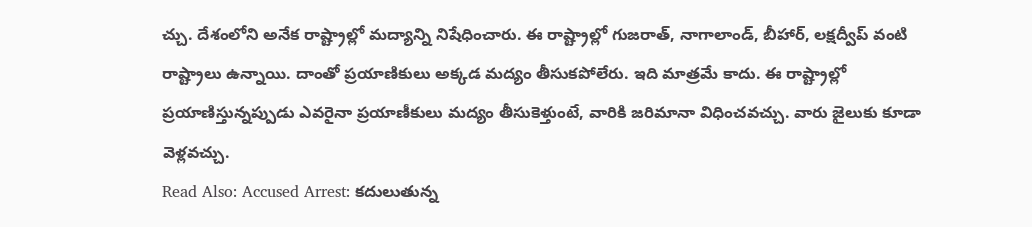చ్చు. దేశంలోని అనేక రాష్ట్రాల్లో మద్యాన్ని నిషేధించారు. ఈ రాష్ట్రాల్లో గుజరాత్, నాగాలాండ్, బీహార్, లక్షద్వీప్ వంటి రాష్ట్రాలు ఉన్నాయి. దాంతో ప్రయాణికులు అక్కడ మద్యం తీసుకపోలేరు. ఇది మాత్రమే కాదు. ఈ రాష్ట్రాల్లో ప్రయాణిస్తున్నప్పుడు ఎవరైనా ప్రయాణీకులు మద్యం తీసుకెళ్తుంటే, వారికి జరిమానా విధించవచ్చు. వారు జైలుకు కూడా వెళ్లవచ్చు.
Read Also: Accused Arrest: కదులుతున్న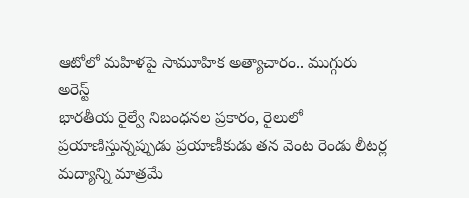ఆటోలో మహిళపై సామూహిక అత్యాచారం.. ముగ్గురు అరెస్ట్
భారతీయ రైల్వే నిబంధనల ప్రకారం, రైలులో ప్రయాణిస్తున్నప్పుడు ప్రయాణీకుడు తన వెంట రెండు లీటర్ల మద్యాన్ని మాత్రమే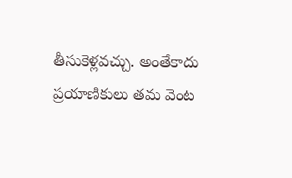తీసుకెళ్లవచ్చు. అంతేకాదు ప్రయాణికులు తమ వెంట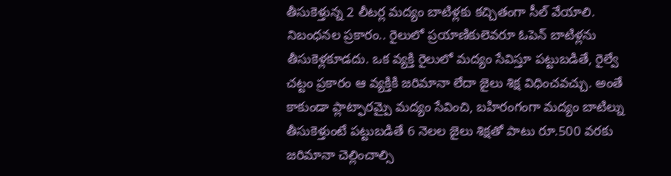తీసుకెళ్తున్న 2 లీటర్ల మద్యం బాటిళ్లకు కచ్చితంగా సీల్ వేయాలి. నిబంధనల ప్రకారం.. రైలులో ప్రయాణికులెవరూ ఓపెన్ బాటిళ్లను తీసుకెళ్లకూడదు. ఒక వ్యక్తి రైలులో మద్యం సేవిస్తూ పట్టుబడితే, రైల్వే చట్టం ప్రకారం ఆ వ్యక్తికి జరిమానా లేదా జైలు శిక్ష విధించవచ్చు. అంతే కాకుండా ప్లాట్ఫారమ్పై మద్యం సేవించి, బహిరంగంగా మద్యం బాటిల్ను తీసుకెళ్తుంటే పట్టుబడితే 6 నెలల జైలు శిక్షతో పాటు రూ.500 వరకు జరిమానా చెల్లించాల్సి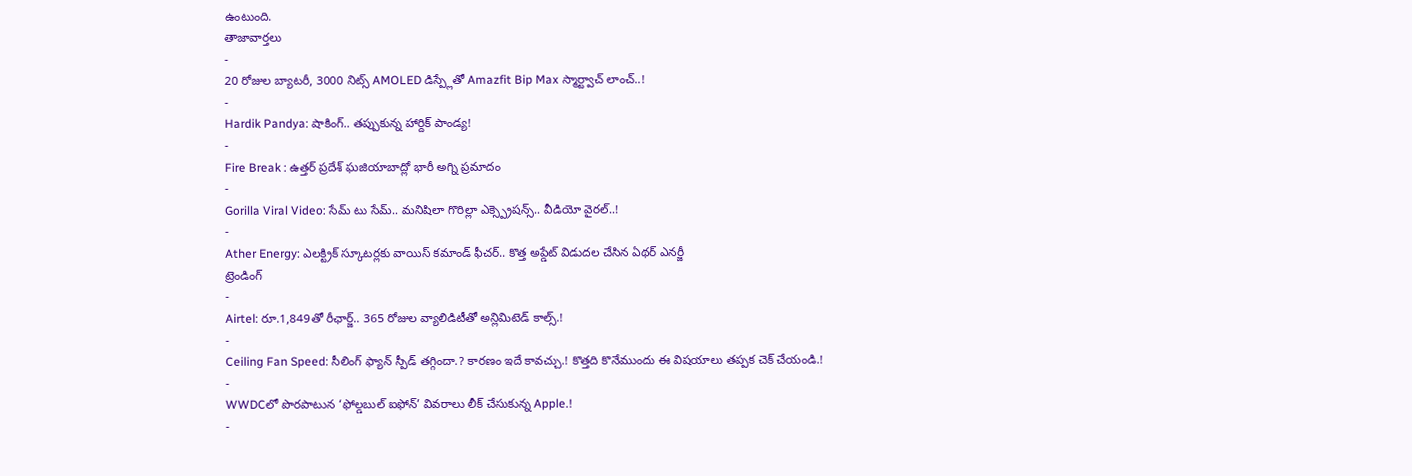ఉంటుంది.
తాజావార్తలు
-
20 రోజుల బ్యాటరీ, 3000 నిట్స్ AMOLED డిస్ప్లేతో Amazfit Bip Max స్మార్ట్వాచ్ లాంచ్..!
-
Hardik Pandya: షాకింగ్.. తప్పుకున్న హార్దిక్ పాండ్య!
-
Fire Break : ఉత్తర్ ప్రదేశ్ ఘజియాబాద్లో భారీ అగ్ని ప్రమాదం
-
Gorilla Viral Video: సేమ్ టు సేమ్.. మనిషిలా గొరిల్లా ఎక్స్ప్రెషన్స్.. వీడియో వైరల్..!
-
Ather Energy: ఎలక్ట్రిక్ స్కూటర్లకు వాయిస్ కమాండ్ ఫీచర్.. కొత్త అప్డేట్ విడుదల చేసిన ఏథర్ ఎనర్జీ
ట్రెండింగ్
-
Airtel: రూ.1,849తో రీఛార్జ్.. 365 రోజుల వ్యాలిడిటీతో అన్లిమిటెడ్ కాల్స్.!
-
Ceiling Fan Speed: సీలింగ్ ఫ్యాన్ స్పీడ్ తగ్గిందా.? కారణం ఇదే కావచ్చు.! కొత్తది కొనేముందు ఈ విషయాలు తప్పక చెక్ చేయండి.!
-
WWDCలో పొరపాటున ‘ఫోల్డబుల్ ఐఫోన్’ వివరాలు లీక్ చేసుకున్న Apple.!
-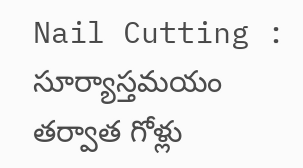Nail Cutting : సూర్యాస్తమయం తర్వాత గోళ్లు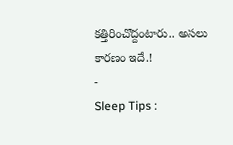కత్తిరించొద్దంటారు.. అసలు కారణం ఇదే.!
-
Sleep Tips :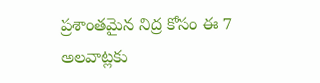ప్రశాంతమైన నిద్ర కోసం ఈ 7 అలవాట్లకు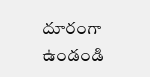దూరంగా ఉండండి